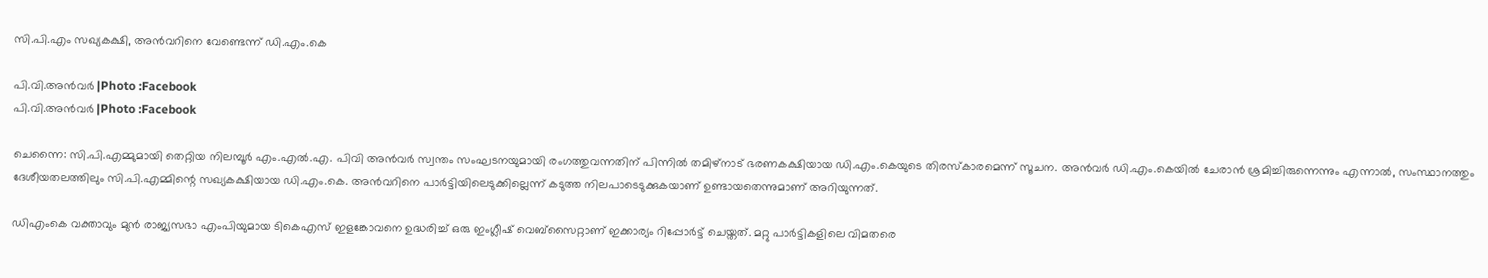സി.പി.എം സഖ്യകക്ഷി, അൻവറിനെ വേണ്ടെന്ന് ഡി.എം.കെ

പി.വി.അന്‍വര്‍ |Photo :Facebook
പി.വി.അന്‍വര്‍ |Photo :Facebook

ചെന്നൈ: സി.പി.എമ്മുമായി തെറ്റിയ നിലമ്പൂർ എം.എൽ.എ. പിവി അൻവർ സ്വന്തം സംഘടനയുമായി രംഗത്തുവന്നതിന് പിന്നിൽ തമിഴ്നാട് ഭരണകക്ഷിയായ ഡി.എം.കെയുടെ തിരസ്കാരമെന്ന് സൂചന. അൻവർ ഡി.എം.കെയിൽ ചേരാൻ ശ്രമിച്ചിരുന്നെന്നും എന്നാൽ, സംസ്ഥാനത്തും ദേശീയതലത്തിലും സി.പി.എമ്മിന്റെ സഖ്യകക്ഷിയായ ഡി.എം.കെ. അന്‍വറിനെ പാർട്ടിയിലെടുക്കില്ലെന്ന് കടുത്ത നിലപാടെടുക്കുകയാണ് ഉണ്ടായതെന്നുമാണ് അറിയുന്നത്.

ഡിഎംകെ വക്താവും മുന്‍ രാജ്യസഭാ എംപിയുമായ ടികെഎസ് ഇളങ്കോവനെ ഉദ്ധരിച്ച് ഒരു ഇംഗ്ലീഷ് വെബ്‌സൈറ്റാണ് ഇക്കാര്യം റിപ്പോർട്ട് ചെയ്തത്. മറ്റു പാർട്ടികളിലെ വിമതരെ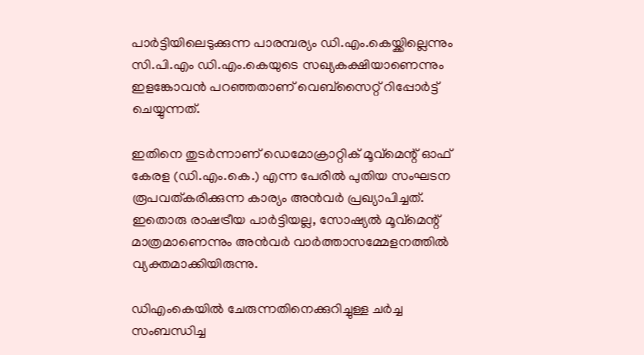പാർട്ടിയിലെടുക്കുന്ന പാരമ്പര്യം ഡി.എം.കെയ്ക്കില്ലെന്നും സി.പി.എം ഡി.എം.കെയുടെ സഖ്യകക്ഷിയാണെന്നും ഇളങ്കോവൻ പറഞ്ഞതാണ് വെബ്സൈറ്റ് റിപ്പോർട്ട് ചെയ്യുന്നത്.

ഇതിനെ തുടർന്നാണ് ഡെമോക്രാറ്റിക് മൂവ്‌മെന്റ് ഓഫ് കേരള (ഡി.എം.കെ.) എന്ന പേരിൽ പുതിയ സംഘടന രൂപവത്കരിക്കുന്ന കാര്യം അൻവർ പ്രഖ്യാപിച്ചത്. ഇതൊരു രാഷട്രീയ പാര്‍ട്ടിയല്ല, സോഷ്യല്‍ മൂവ്‌മെന്റ് മാത്രമാണെന്നും അൻവർ വാർത്താസമ്മേളനത്തിൽ വ്യക്തമാക്കിയിരുന്നു.

ഡിഎംകെയില്‍ ചേരുന്നതിനെക്കുറിച്ചുള്ള ചര്‍ച്ച സംബന്ധിച്ച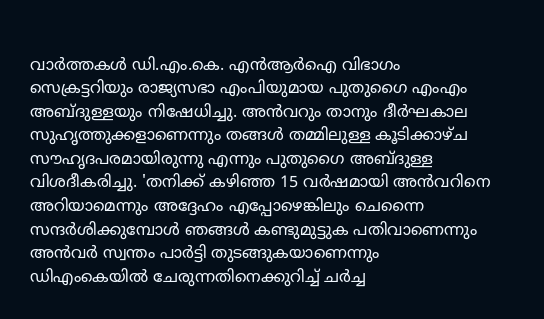വാര്‍ത്തകള്‍ ഡി.എം.കെ. എന്‍ആര്‍ഐ വിഭാഗം സെക്രട്ടറിയും രാജ്യസഭാ എംപിയുമായ പുതുഗൈ എംഎം അബ്ദുള്ളയും നിഷേധിച്ചു. അന്‍വറും താനും ദീര്‍ഘകാല സുഹൃത്തുക്കളാണെന്നും തങ്ങള്‍ തമ്മിലുള്ള കൂടിക്കാഴ്ച സൗഹൃദപരമായിരുന്നു എന്നും പുതുഗൈ അബ്ദുള്ള വിശദീകരിച്ചു. 'തനിക്ക് കഴിഞ്ഞ 15 വര്‍ഷമായി അന്‍വറിനെ അറിയാമെന്നും അദ്ദേഹം എപ്പോഴെങ്കിലും ചെന്നൈ സന്ദര്‍ശിക്കുമ്പോള്‍ ഞങ്ങള്‍ കണ്ടുമുട്ടുക പതിവാണെന്നും അന്‍വര്‍ സ്വന്തം പാര്‍ട്ടി തുടങ്ങുകയാണെന്നും ഡിഎംകെയില്‍ ചേരുന്നതിനെക്കുറിച്ച് ചര്‍ച്ച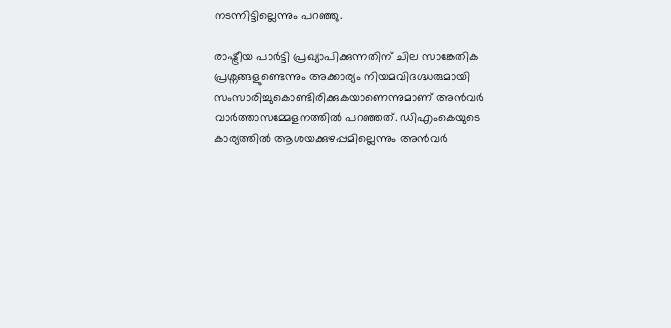നടന്നിട്ടില്ലെന്നും പറഞ്ഞു.

രാഷ്ട്രീയ പാര്‍ട്ടി പ്രഖ്യാപിക്കുന്നതിന് ചില സാങ്കേതിക പ്രശ്നങ്ങളുണ്ടെന്നും അക്കാര്യം നിയമവിദഗ്ദ്ധരുമായി സംസാരിച്ചുകൊണ്ടിരിക്കുകയാണെന്നുമാണ് അൻവർ വാർത്താസമ്മേളനത്തിൽ പറഞ്ഞത്. ഡിഎംകെയുടെ കാര്യത്തില്‍ ആശയക്കുഴപ്പമില്ലെന്നും അന്‍വര്‍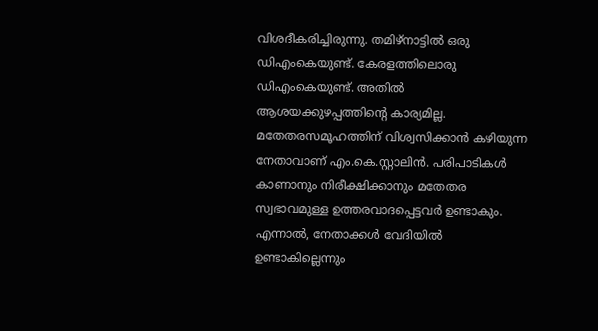വിശദീകരിച്ചിരുന്നു. തമിഴ്നാട്ടില്‍ ഒരു ഡിഎംകെയുണ്ട്. കേരളത്തിലൊരു ഡിഎംകെയുണ്ട്. അതില്‍ ആശയക്കുഴപ്പത്തിന്റെ കാര്യമില്ല. മതേതരസമൂഹത്തിന് വിശ്വസിക്കാന്‍ കഴിയുന്ന നേതാവാണ് എം.കെ.സ്റ്റാലിന്‍. പരിപാടികള്‍ കാണാനും നിരീക്ഷിക്കാനും മതേതര സ്വഭാവമുള്ള ഉത്തരവാദപ്പെട്ടവര്‍ ഉണ്ടാകും. എന്നാല്‍, നേതാക്കള്‍ വേദിയില്‍ ഉണ്ടാകില്ലെന്നും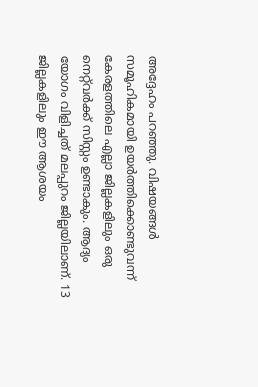അദ്ദേഹം പറഞ്ഞു. വിഷയങ്ങള്‍ സമൂഹികമായി ഉയര്‍ത്തിക്കൊണ്ടുവന്ന് കേരളത്തിലെ എല്ലാ ജില്ലകളിലും ഒരു നെറ്റ്‌വര്‍ക്ക് സിസ്റ്റം ഉണ്ടാകും. ആദ്യം യോഗം വിളിച്ചത് മലപ്പുറം ജില്ലയിലാണ്. 13 ജില്ലകളിലും ഈ ആശയം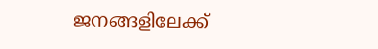ജനങ്ങളിലേക്ക്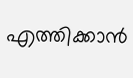എത്തിക്കാന്‍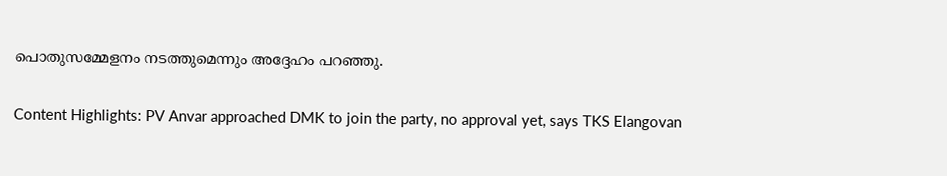പൊതുസമ്മേളനം നടത്തുമെന്നും അദ്ദേഹം പറഞ്ഞു.

Content Highlights: PV Anvar approached DMK to join the party, no approval yet, says TKS Elangovan